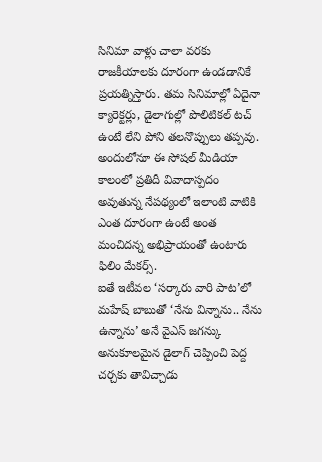సినిమా వాళ్లు చాలా వరకు రాజకీయాలకు దూరంగా ఉండడానికే ప్రయత్నిస్తారు. తమ సినిమాల్లో ఏదైనా క్యారెక్టర్లు, డైలాగుల్లో పొలిటికల్ టచ్ ఉంటే లేని పోని తలనొప్పులు తప్పవు. అందులోనూ ఈ సోషల్ మీడియా కాలంలో ప్రతిదీ వివాదాస్పదం అవుతున్న నేపథ్యంలో ఇలాంటి వాటికి ఎంత దూరంగా ఉంటే అంత మంచిదన్న అభిప్రాయంతో ఉంటారు ఫిలిం మేకర్స్.
ఐతే ఇటీవల ‘సర్కారు వారి పాట’లో మహేష్ బాబుతో ‘నేను విన్నాను.. నేను ఉన్నాను’ అనే వైఎస్ జగన్కు అనుకూలమైన డైలాగ్ చెప్పించి పెద్ద చర్చకు తావిచ్చాడు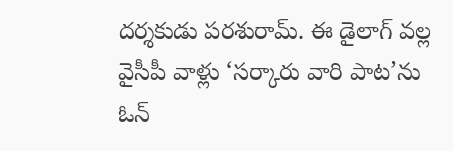దర్శకుడు పరశురామ్. ఈ డైలాగ్ వల్ల వైసీపీ వాళ్లు ‘సర్కారు వారి పాట’ను ఓన్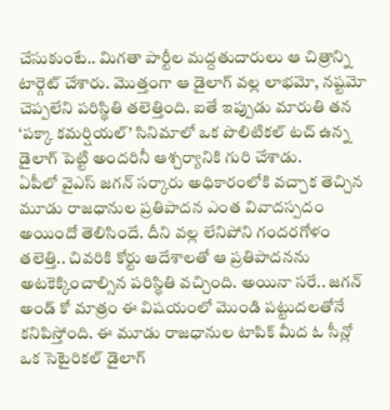చేసుకుంటే.. మిగతా పార్టీల మద్దతుదారులు ఆ చిత్రాన్ని టార్గెట్ చేశారు. మొత్తంగా ఆ డైలాగ్ వల్ల లాభమో, నష్టమో చెప్పలేని పరిస్థితి తలెత్తింది. ఐతే ఇప్పుడు మారుతి తన ‘పక్కా కమర్షియల్’ సినిమాలో ఒక పొలిటికల్ టచ్ ఉన్న డైలాగ్ పెట్టి అందరినీ ఆశ్చర్యానికి గురి చేశాడు.
ఏపీలో వైఎస్ జగన్ సర్కారు అధికారంలోకి వచ్చాక తెచ్చిన మూడు రాజధానుల ప్రతిపాదన ఎంత వివాదస్పదం అయిందో తెలిసిందే. దీని వల్ల లేనిపోని గందరగోళం తలెత్తి.. చివరికి కోర్టు ఆదేశాలతో ఆ ప్రతిపాదనను అటకెక్కించాల్సిన పరిస్థితి వచ్చింది. అయినా సరే.. జగన్ అండ్ కో మాత్రం ఈ విషయంలో మొండి పట్టుదలతోనే కనిపిస్తోంది. ఈ మూడు రాజధానుల టాపిక్ మీద ఓ సీన్లో ఒక సెటైరికల్ డైలాగ్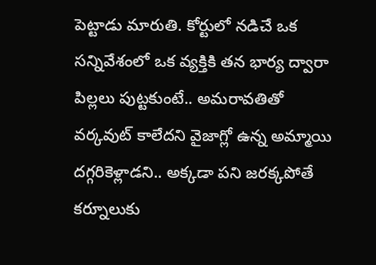పెట్టాడు మారుతి. కోర్టులో నడిచే ఒక సన్నివేశంలో ఒక వ్యక్తికి తన భార్య ద్వారా పిల్లలు పుట్టకుంటే.. అమరావతితో వర్కవుట్ కాలేదని వైజాగ్లో ఉన్న అమ్మాయి దగ్గరికెళ్లాడని.. అక్కడా పని జరక్కపోతే కర్నూలుకు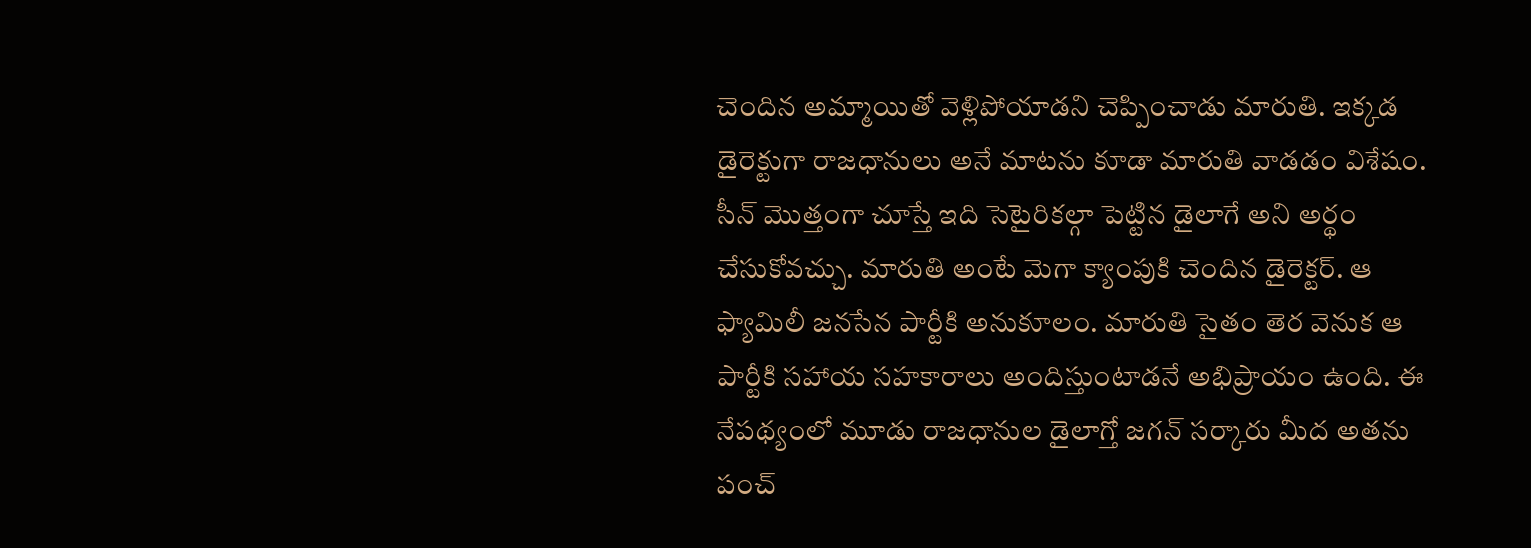చెందిన అమ్మాయితో వెళ్లిపోయాడని చెప్పించాడు మారుతి. ఇక్కడ డైరెక్టుగా రాజధానులు అనే మాటను కూడా మారుతి వాడడం విశేషం.
సీన్ మొత్తంగా చూస్తే ఇది సెటైరికల్గా పెట్టిన డైలాగే అని అర్థం చేసుకోవచ్చు. మారుతి అంటే మెగా క్యాంపుకి చెందిన డైరెక్టర్. ఆ ఫ్యామిలీ జనసేన పార్టీకి అనుకూలం. మారుతి సైతం తెర వెనుక ఆ పార్టీకి సహాయ సహకారాలు అందిస్తుంటాడనే అభిప్రాయం ఉంది. ఈ నేపథ్యంలో మూడు రాజధానుల డైలాగ్తో జగన్ సర్కారు మీద అతను పంచ్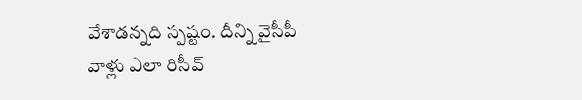వేశాడన్నది స్పష్టం. దీన్ని వైసీపీ వాళ్లు ఎలా రిసీవ్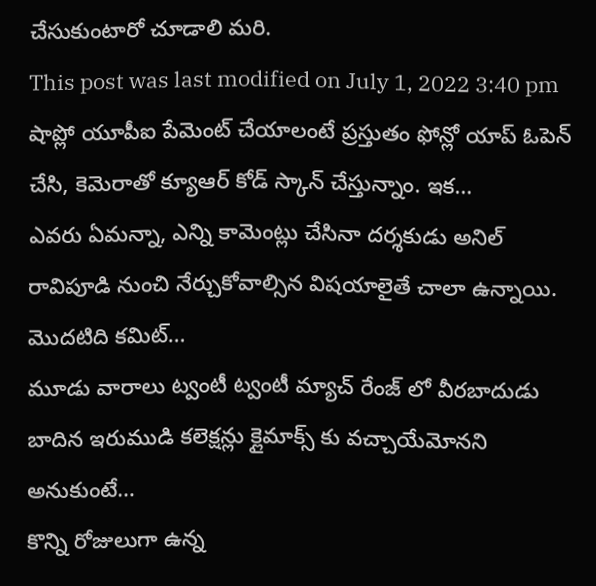చేసుకుంటారో చూడాలి మరి.
This post was last modified on July 1, 2022 3:40 pm
షాప్లో యూపీఐ పేమెంట్ చేయాలంటే ప్రస్తుతం ఫోన్లో యాప్ ఓపెన్ చేసి, కెమెరాతో క్యూఆర్ కోడ్ స్కాన్ చేస్తున్నాం. ఇక…
ఎవరు ఏమన్నా, ఎన్ని కామెంట్లు చేసినా దర్శకుడు అనిల్ రావిపూడి నుంచి నేర్చుకోవాల్సిన విషయాలైతే చాలా ఉన్నాయి. మొదటిది కమిట్…
మూడు వారాలు ట్వంటీ ట్వంటీ మ్యాచ్ రేంజ్ లో వీరబాదుడు బాదిన ఇరుముడి కలెక్షన్లు క్లైమాక్స్ కు వచ్చాయేమోనని అనుకుంటే…
కొన్ని రోజులుగా ఉన్న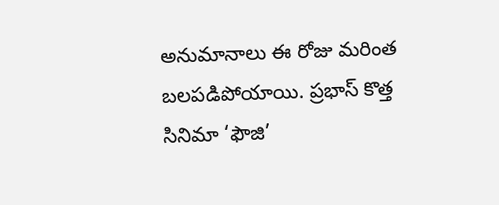అనుమానాలు ఈ రోజు మరింత బలపడిపోయాయి. ప్రభాస్ కొత్త సినిమా ‘ఫౌజి’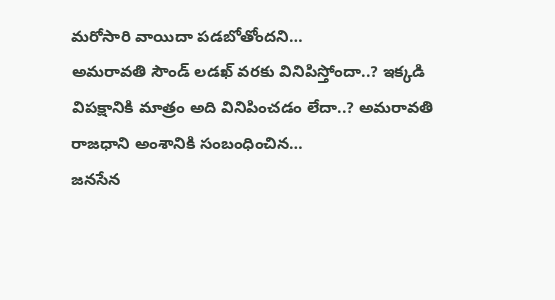మరోసారి వాయిదా పడబోతోందని…
అమరావతి సౌండ్ లడఖ్ వరకు వినిపిస్తోందా..? ఇక్కడి విపక్షానికి మాత్రం అది వినిపించడం లేదా..? అమరావతి రాజధాని అంశానికి సంబంధించిన…
జనసేన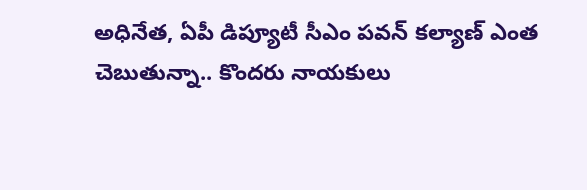అధినేత, ఏపీ డిప్యూటీ సీఎం పవన్ కల్యాణ్ ఎంత చెబుతున్నా.. కొందరు నాయకులు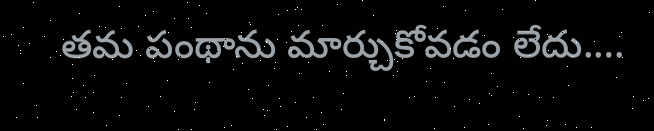తమ పంథాను మార్చుకోవడం లేదు.…